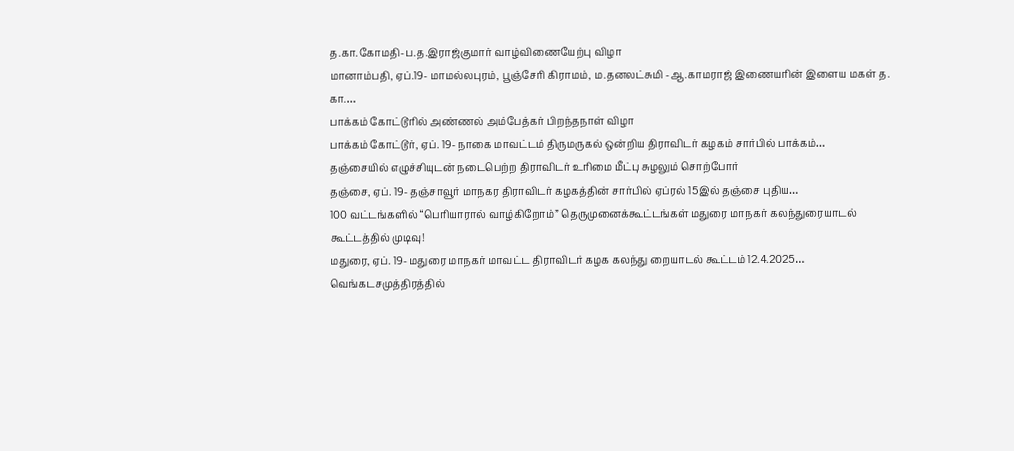த.கா.கோமதி-ப.த.இராஜ்குமார் வாழ்விணையேற்பு விழா
மானாம்பதி, ஏப்.19- மாமல்லபுரம், பூஞ்சேரி கிராமம், ம.தனலட்சுமி -ஆ.காமராஜ் இணையரின் இளைய மகள் த. கா.…
பாக்கம் கோட்டூரில் அண்ணல் அம்பேத்கர் பிறந்தநாள் விழா
பாக்கம் கோட்டூர், ஏப். 19- நாகை மாவட்டம் திருமருகல் ஒன்றிய திராவிடர் கழகம் சார்பில் பாக்கம்…
தஞ்சையில் எழுச்சியுடன் நடைபெற்ற திராவிடர் உரிமை மீட்பு சுழலும் சொற்போர்
தஞ்சை, ஏப். 19- தஞ்சாவூர் மாநகர திராவிடர் கழகத்தின் சார்பில் ஏப்ரல் 15இல் தஞ்சை புதிய…
100 வட்டங்களில் “பெரியாரால் வாழ்கிறோம்” தெருமுனைக்கூட்டங்கள் மதுரை மாநகர் கலந்துரையாடல் கூட்டத்தில் முடிவு!
மதுரை, ஏப். 19- மதுரை மாநகர் மாவட்ட திராவிடர் கழக கலந்து றையாடல் கூட்டம் 12.4.2025…
வெங்கடசமுத்திரத்தில்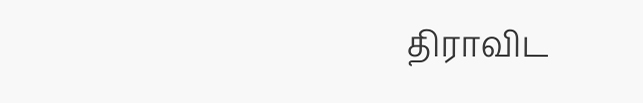திராவிட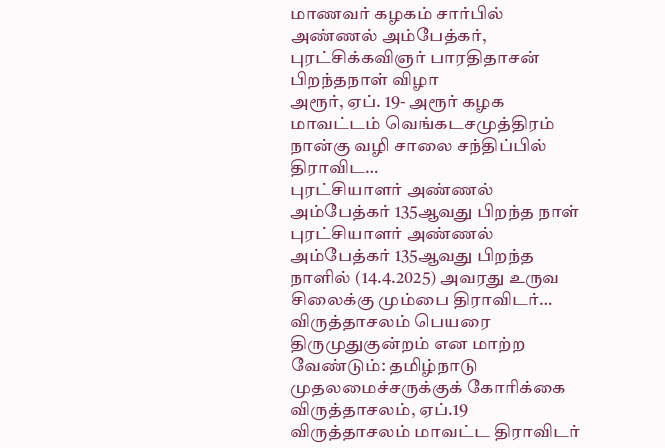மாணவர் கழகம் சார்பில் அண்ணல் அம்பேத்கர், புரட்சிக்கவிஞர் பாரதிதாசன் பிறந்தநாள் விழா
அரூர், ஏப். 19- அரூர் கழக மாவட்டம் வெங்கடசமுத்திரம் நான்கு வழி சாலை சந்திப்பில் திராவிட…
புரட்சியாளர் அண்ணல் அம்பேத்கர் 135ஆவது பிறந்த நாள்
புரட்சியாளர் அண்ணல் அம்பேத்கர் 135ஆவது பிறந்த நாளில் (14.4.2025) அவரது உருவ சிலைக்கு மும்பை திராவிடர்…
விருத்தாசலம் பெயரை திருமுதுகுன்றம் என மாற்ற வேண்டும்: தமிழ்நாடு முதலமைச்சருக்குக் கோரிக்கை
விருத்தாசலம், ஏப்.19 விருத்தாசலம் மாவட்ட திராவிடர்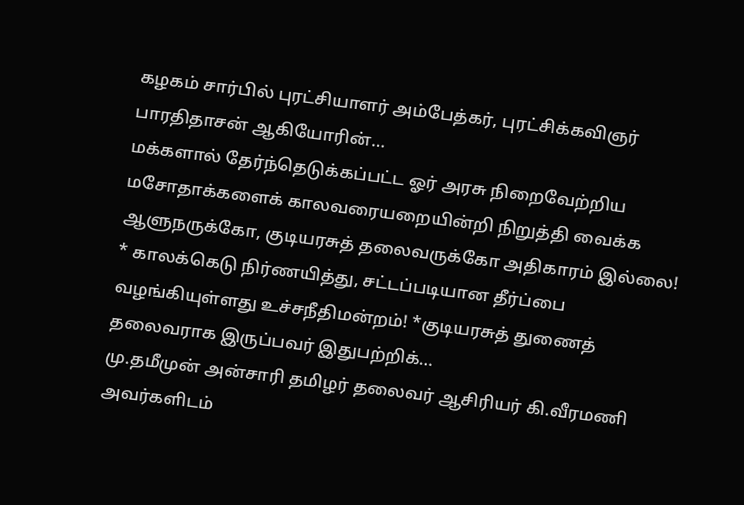கழகம் சார்பில் புரட்சியாளர் அம்பேத்கர், புரட்சிக்கவிஞர் பாரதிதாசன் ஆகியோரின்…
மக்களால் தேர்ந்தெடுக்கப்பட்ட ஓர் அரசு நிறைவேற்றிய மசோதாக்களைக் காலவரையறையின்றி நிறுத்தி வைக்க ஆளுநருக்கோ, குடியரசுத் தலைவருக்கோ அதிகாரம் இல்லை!
* காலக்கெடு நிர்ணயித்து, சட்டப்படியான தீர்ப்பை வழங்கியுள்ளது உச்சநீதிமன்றம்! *குடியரசுத் துணைத் தலைவராக இருப்பவர் இதுபற்றிக்…
மு.தமீமுன் அன்சாரி தமிழர் தலைவர் ஆசிரியர் கி.வீரமணி அவர்களிடம்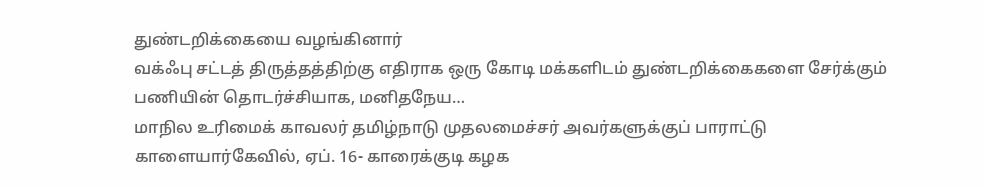துண்டறிக்கையை வழங்கினார்
வக்ஃபு சட்டத் திருத்தத்திற்கு எதிராக ஒரு கோடி மக்களிடம் துண்டறிக்கைகளை சேர்க்கும் பணியின் தொடர்ச்சியாக, மனிதநேய…
மாநில உரிமைக் காவலர் தமிழ்நாடு முதலமைச்சர் அவர்களுக்குப் பாராட்டு
காளையார்கேவில், ஏப். 16- காரைக்குடி கழக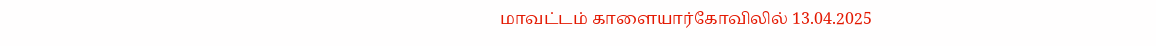மாவட்டம் காளையார்கோவிலில் 13.04.2025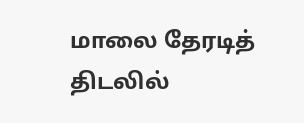மாலை தேரடித் திடலில்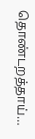தொண்டறத்தாய்…